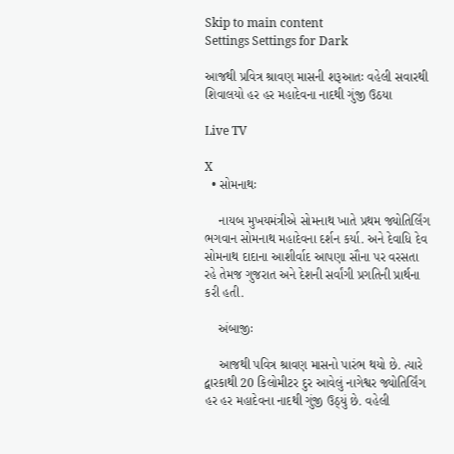Skip to main content
Settings Settings for Dark

આજથી પ્રવિત્ર શ્રાવણ માસની શરૂઆતઃ વહેલી સવારથી શિવાલયો હર હર મહાદેવના નાદથી ગુંજી ઉઠયા

Live TV

X
  • સોમનાથઃ

    નાયબ મુખયમંત્રીએ સોમનાથ ખાતે પ્રથમ જ્યોતિર્લિંગ ભગવાન સોમનાથ મહાદેવના દર્શન કર્યા. અને દેવાધિ દેવ સોમનાથ દાદાના આશીર્વાદ આપણા સૌના પર વરસતા રહે તેમજ ગુજરાત અને દેશની સર્વાંગી પ્રગતિની પ્રાર્થના કરી હતી.

    અંબાજીઃ

    આજથી પવિત્ર શ્રાવણ માસનો પારંભ થયો છે. ત્યારે દ્વારકાથી 20 કિલોમીટર દુર આવેલું નાગેશ્વર જ્યોતિર્લિંગ હર હર મહાદેવના નાદથી ગુંજી ઉઠ્યું છે. વહેલી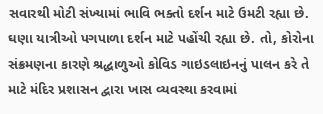સવારથી મોટી સંખ્યામાં ભાવિ ભક્તો દર્શન માટે ઉમટી રહ્યા છે. ઘણા યાત્રીઓ પગપાળા દર્શન માટે પહોંચી રહ્યા છે. તો, કોરોના સંક્રમણના કારણે શ્રદ્ધાળુઓ કોવિડ ગાઇડલાઇનનું પાલન કરે તે માટે મંદિર પ્રશાસન દ્વારા ખાસ વ્યવસ્થા કરવામાં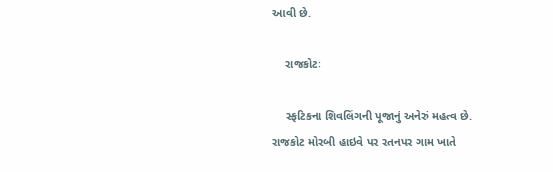આવી છે.

    રાજકોટઃ

    સ્ફટિકના શિવલિંગની પૂજાનું અનેરું મહત્વ છે.  રાજકોટ મોરબી હાઇવે પર રતનપર ગામ ખાતે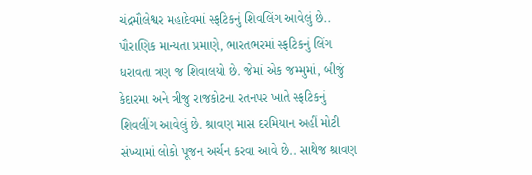ચંદ્રમૌલેશ્વર મહાદેવમાં સ્ફટિકનું શિવલિંગ આવેલું છે.. પૌરાણિક માન્યતા પ્રમાણે, ભારતભરમાં સ્ફટિકનું લિંગ ધરાવતા ત્રણ જ શિવાલયો છે. જેમાં એક જમ્મુમાં, બીજું કેદારમા અને ત્રીજુ રાજકોટના રતનપર ખાતે સ્ફટિકનું શિવલીંગ આવેલું છે. શ્રાવણ માસ દરમિયાન અહીં મોટી સંખ્યામાં લોકો પૂજન અર્ચન કરવા આવે છે.. સાથેજ શ્રાવણ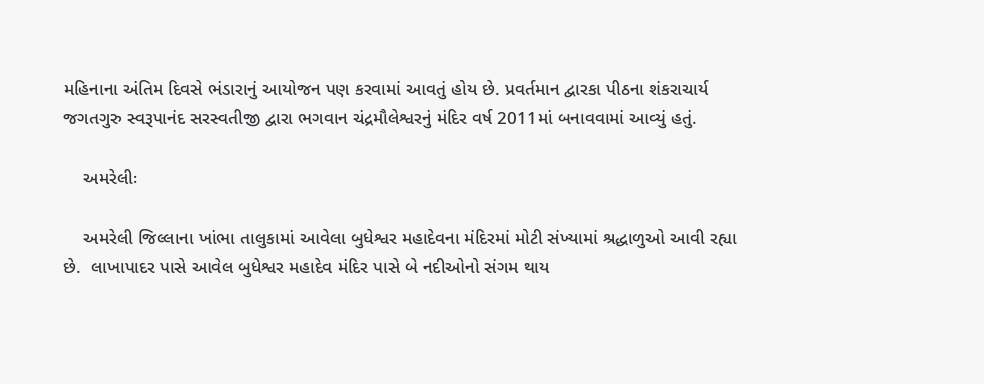મહિનાના અંતિમ દિવસે ભંડારાનું આયોજન પણ કરવામાં આવતું હોય છે. પ્રવર્તમાન દ્વારકા પીઠના શંકરાચાર્ય જગતગુરુ સ્વરૂપાનંદ સરસ્વતીજી દ્વારા ભગવાન ચંદ્રમૌલેશ્વરનું મંદિર વર્ષ 2011માં બનાવવામાં આવ્યું હતું.

    અમરેલીઃ

    અમરેલી જિલ્લાના ખાંભા તાલુકામાં આવેલા બુધેશ્વર મહાદેવના મંદિરમાં મોટી સંખ્યામાં શ્રદ્ધાળુઓ આવી રહ્યા છે.  લાખાપાદર પાસે આવેલ બુધેશ્વર મહાદેવ મંદિર પાસે બે નદીઓનો સંગમ થાય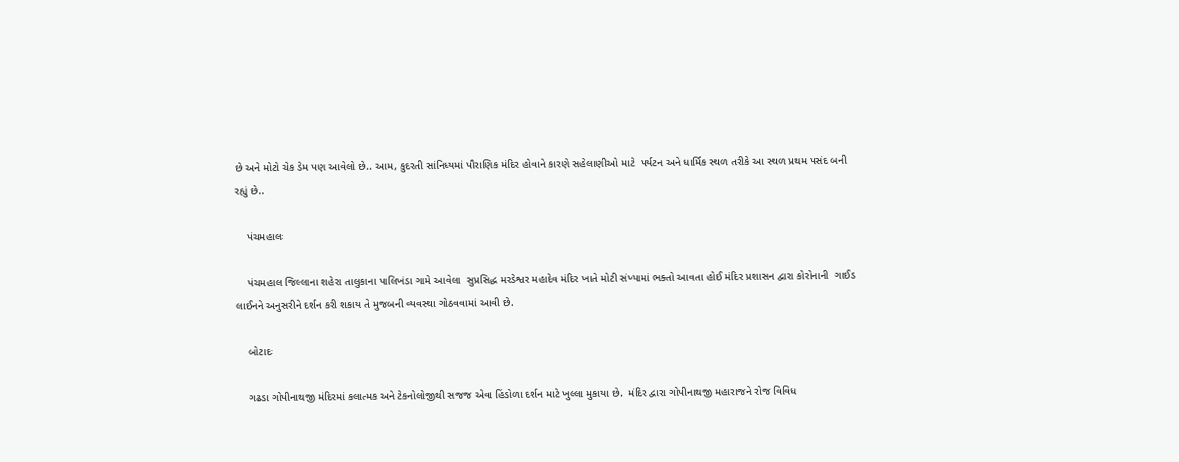છે અને મોટો ચેક ડેમ પણ આવેલો છે.. આમ, કુદરતી સાંનિધ્યમાં પૌરાણિક મંદિર હોવાને કારણે સહેલાણીઓ માટે  પર્યટન અને ધાર્મિક સ્થળ તરીકે આ સ્થળ પ્રથમ પસંદ બની રહ્યું છે..

    પંચમહાલઃ

    પંચમહાલ જિલ્લાના શહેરા તાલુકાના પાલિખંડા ગામે આવેલા  સુપ્રસિદ્ધ મરડેશ્વર મહાદેવ મંદિર ખાતે મોટી સંખ્યામાં ભક્તો આવતા હોઈ મંદિર પ્રશાસન દ્વારા કોરોનાની  ગાઈડ લાઈનને અનુસરીને દર્શન કરી શકાય તે મુજબની વ્યવસ્થા ગોઠવવામાં આવી છે.

    બોટાદઃ

    ગઢડા ગોપીનાથજી મંદિરમાં કલાત્મક અને ટેકનોલોજીથી સજજ એવા હિંડોળા દર્શન માટે ખુલ્લા મુકાયા છે.  મંદિર દ્વારા ગોપીનાથજી મહારાજને રોજ વિવિધ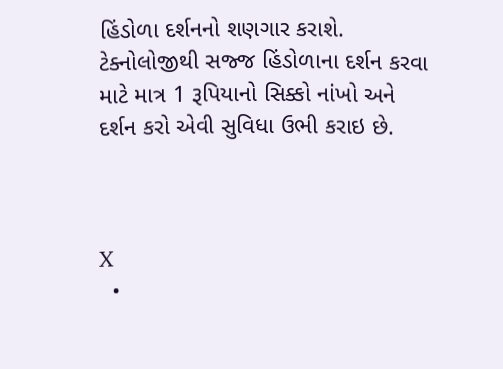હિંડોળા દર્શનનો શણગાર કરાશે.  ટેક્નોલોજીથી સજ્જ હિંડોળાના દર્શન કરવા માટે માત્ર 1 રૂપિયાનો સિક્કો નાંખો અને દર્શન કરો એવી સુવિધા ઉભી કરાઇ છે.



X
  •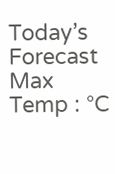Today’s Forecast Max Temp : °C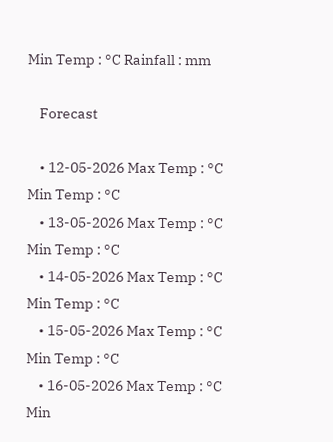Min Temp : °C Rainfall : mm

    Forecast

    • 12-05-2026 Max Temp : °C Min Temp : °C
    • 13-05-2026 Max Temp : °C Min Temp : °C
    • 14-05-2026 Max Temp : °C Min Temp : °C
    • 15-05-2026 Max Temp : °C Min Temp : °C
    • 16-05-2026 Max Temp : °C Min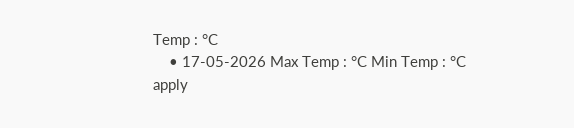Temp : °C
    • 17-05-2026 Max Temp : °C Min Temp : °C
apply